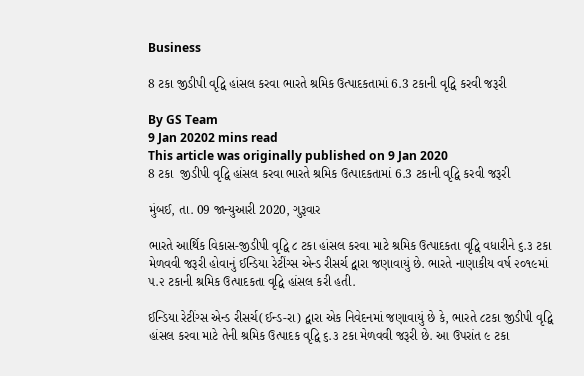Business

8 ટકા જીડીપી વૃદ્વિ હાંસલ કરવા ભારતે શ્રમિક ઉત્પાદકતામાં 6.3 ટકાની વૃદ્વિ કરવી જરૂરી

By GS Team
9 Jan 20202 mins read
This article was originally published on 9 Jan 2020
8 ટકા  જીડીપી વૃદ્વિ હાંસલ કરવા ભારતે શ્રમિક ઉત્પાદકતામાં 6.3 ટકાની વૃદ્વિ કરવી જરૂરી

મુંબઈ, તા. 09 જાન્યુઆરી 2020, ગુરૂવાર

ભારતે આર્થિક વિકાસ-જીડીપી વૃદ્વિ ૮ ટકા હાંસલ કરવા માટે શ્રમિક ઉત્પાદકતા વૃદ્વિ વધારીને ૬.૩ ટકા મેળવવી જરૂરી હોવાનું ઈન્ડિયા રેટીંગ્સ એન્ડ રીસર્ચ દ્વારા જણાવાયું છે. ભારતે નાણાકીય વર્ષ ૨૦૧૯માં ૫.૨ ટકાની શ્રમિક ઉત્પાદકતા વૃદ્વિ હાંસલ કરી હતી.

ઈન્ડિયા રેટીંગ્સ એન્ડ રીસર્ચ(ઈન્ડ-રા) દ્વારા એક નિવેદનમાં જણાવાયું છે કે, ભારતે ૮ટકા જીડીપી વૃદ્વિ હાંસલ કરવા માટે તેની શ્રમિક ઉત્પાદક વૃદ્વિ ૬.૩ ટકા મેળવવી જરૂરી છે. આ ઉપરાંત ૯ ટકા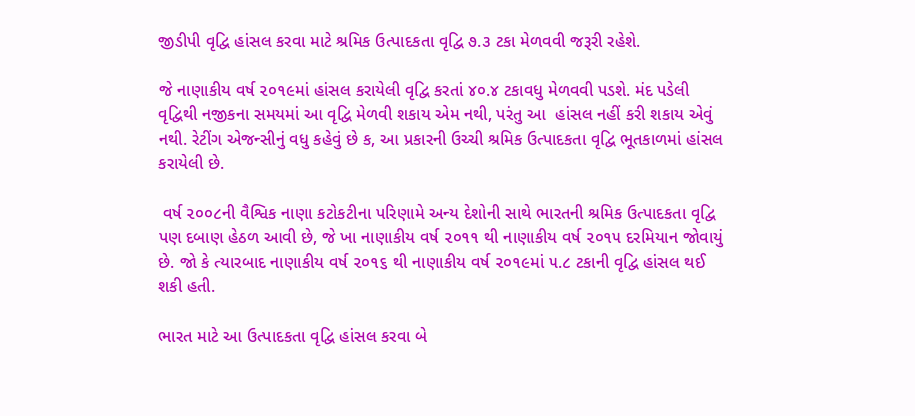જીડીપી વૃદ્વિ હાંસલ કરવા માટે શ્રમિક ઉત્પાદકતા વૃદ્વિ ૭.૩ ટકા મેળવવી જરૂરી રહેશે.

જે નાણાકીય વર્ષ ૨૦૧૯માં હાંસલ કરાયેલી વૃદ્વિ કરતાં ૪૦.૪ ટકાવધુ મેળવવી પડશે. મંદ પડેલી વૃદ્વિથી નજીકના સમયમાં આ વૃદ્વિ મેળવી શકાય એમ નથી, પરંતુ આ  હાંસલ નહીં કરી શકાય એવું નથી. રેટીંગ એજન્સીનું વધુ કહેવું છે ક, આ પ્રકારની ઉચ્ચી શ્રમિક ઉત્પાદકતા વૃદ્વિ ભૂતકાળમાં હાંસલ કરાયેલી છે.

 વર્ષ ૨૦૦૮ની વૈશ્વિક નાણા કટોકટીના પરિણામે અન્ય દેશોની સાથે ભારતની શ્રમિક ઉત્પાદકતા વૃદ્વિ પણ દબાણ હેઠળ આવી છે, જે ખા નાણાકીય વર્ષ ૨૦૧૧ થી નાણાકીય વર્ષ ૨૦૧૫ દરમિયાન જોવાયું છે. જો કે ત્યારબાદ નાણાકીય વર્ષ ૨૦૧૬ થી નાણાકીય વર્ષ ૨૦૧૯માં ૫.૮ ટકાની વૃદ્વિ હાંસલ થઈ શકી હતી.

ભારત માટે આ ઉત્પાદકતા વૃદ્વિ હાંસલ કરવા બે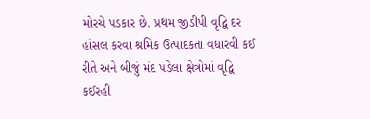મોરચે પડકાર છે. પ્રથમ જીડીપી વૃદ્વિ દર હાંસલ કરવા શ્રમિક ઉત્પાદકતા વધારવી કઈ રીતે અને બીજું મંદ પડેલા ક્ષેત્રોમાં વૃદ્વિ કઈરહી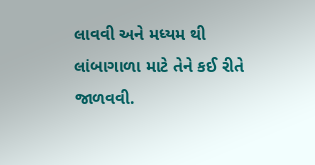લાવવી અને મધ્યમ થી લાંબાગાળા માટે તેને કઈ રીતે જાળવવી.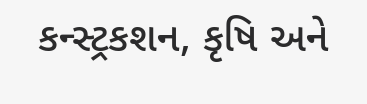કન્સ્ટ્રકશન, કૃષિ અને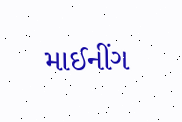માઈનીંગ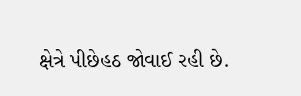ક્ષેત્રે પીછેહઠ જોવાઈ રહી છે.